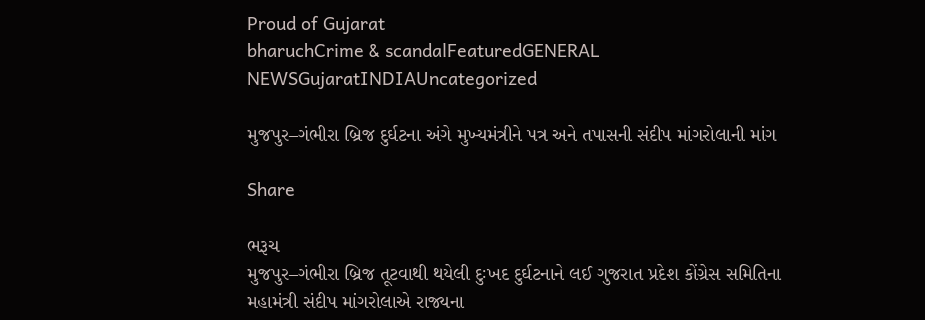Proud of Gujarat
bharuchCrime & scandalFeaturedGENERAL NEWSGujaratINDIAUncategorized

મુજપુર–ગંભીરા બ્રિજ દુર્ઘટના અંગે મુખ્યમંત્રીને પત્ર અને તપાસની સંદીપ માંગરોલાની માંગ

Share

ભરૂચ
મુજપુર–ગંભીરા બ્રિજ તૂટવાથી થયેલી દુઃખદ દુર્ઘટનાને લઈ ગુજરાત પ્રદેશ કોંગ્રેસ સમિતિના મહામંત્રી સંદીપ માંગરોલાએ રાજ્યના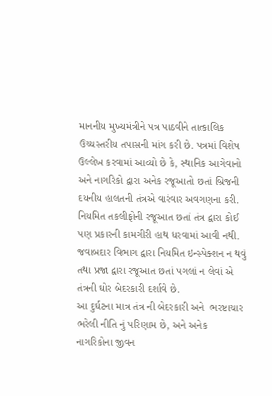માનનીય મુખ્યમંત્રીને પત્ર પાઠવીને તાત્કાલિક ઉચ્ચસ્તરીય તપાસની માંગ કરી છે. પત્રમાં વિશેષ ઉલ્લેખ કરવામાં આવ્યો છે કે, સ્થાનિક આગેવાનો અને નાગરિકો દ્વારા અનેક રજૂઆતો છતાં બ્રિજની દયનીય હાલતની તંત્રએ વારંવાર અવગણના કરી. નિયમિત તકલીફોની રજૂઆત છતાં તંત્ર દ્વારા કોઈ પણ પ્રકારની કામગીરી હાથ ધરવામાં આવી નથી.  જવાબદાર વિભાગ દ્વારા નિયમિત ઇન્સ્પેક્શન ન થવું તથા પ્રજા દ્વારા રજૂઆત છતાં પગલાં ન લેવાં એ તંત્રની ઘોર બેદરકારી દર્શાવે છે.
આ દુર્ઘટના માત્ર તંત્ર ની બેદરકારી અને  ભરષ્ટાચાર ભરેલી નીતિ નું પરિણામ છે, અને અનેક નાગરિકોના જીવન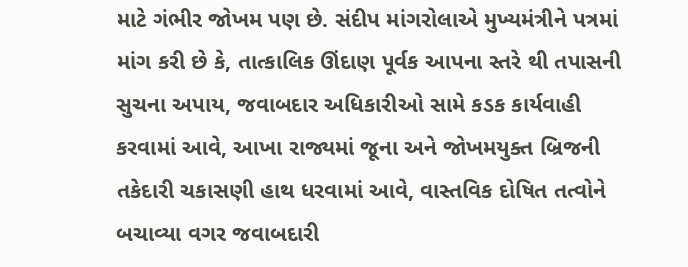માટે ગંભીર જોખમ પણ છે. સંદીપ માંગરોલાએ મુખ્યમંત્રીને પત્રમાં માંગ કરી છે કે, તાત્કાલિક ઊંદાણ પૂર્વક આપના સ્તરે થી તપાસની સુચના અપાય, જવાબદાર અધિકારીઓ સામે કડક કાર્યવાહી કરવામાં આવે, આખા રાજ્યમાં જૂના અને જોખમયુક્ત બ્રિજની તકેદારી ચકાસણી હાથ ધરવામાં આવે, વાસ્તવિક દોષિત તત્વોને બચાવ્યા વગર જવાબદારી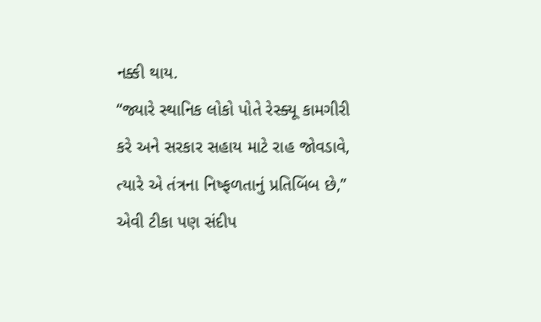નક્કી થાય.
“જ્યારે સ્થાનિક લોકો પોતે રેસ્ક્યૂ કામગીરી કરે અને સરકાર સહાય માટે રાહ જોવડાવે, ત્યારે એ તંત્રના નિષ્ફળતાનું પ્રતિબિંબ છે,” એવી ટીકા પણ સંદીપ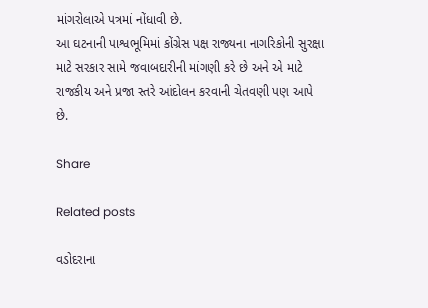માંગરોલાએ પત્રમાં નોંધાવી છે.
આ ઘટનાની પાશ્વભૂમિમાં કોંગ્રેસ પક્ષ રાજ્યના નાગરિકોની સુરક્ષા માટે સરકાર સામે જવાબદારીની માંગણી કરે છે અને એ માટે રાજકીય અને પ્રજા સ્તરે આંદોલન કરવાની ચેતવણી પણ આપે છે.

Share

Related posts

વડોદરાના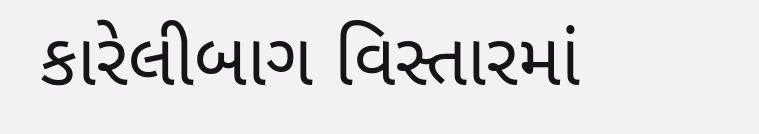કારેલીબાગ વિસ્તારમાં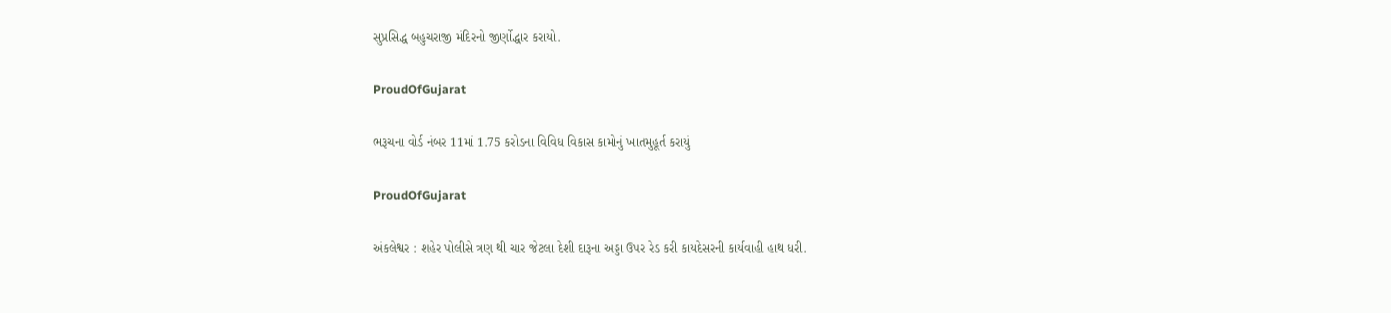સુપ્રસિદ્ધ બહુચરાજી મંદિરનો જીર્ણોદ્ધાર કરાયો.

ProudOfGujarat

ભરૂચના વોર્ડ નંબર 11માં 1.75 કરોડના વિવિધ વિકાસ કામોનું ખાતમુહૂર્ત કરાયું

ProudOfGujarat

અંકલેશ્વર : શહેર પોલીસે ત્રણ થી ચાર જેટલા દેશી દારૂના અડ્ડા ઉપર રેડ કરી કાયદેસરની કાર્યવાહી હાથ ધરી.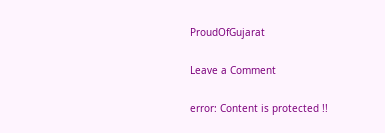ProudOfGujarat

Leave a Comment

error: Content is protected !!